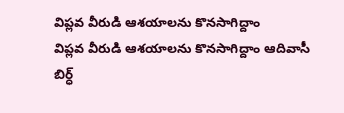విప్లవ వీరుడి ఆశయాలను కొనసాగిద్దాం
విప్లవ వీరుడి ఆశయాలను కొనసాగిద్దాం ఆదివాసీ బిర్ధ్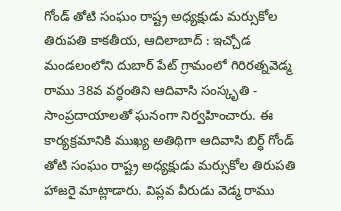గోండ్ తోటి సంఘం రాష్ట్ర అధ్యక్షుడు మర్సుకోల తిరుపతి కాకతీయ, ఆదిలాబాద్ : ఇచ్చోడ మండలంలోని దుబార్ పేట్ గ్రామంలో గిరిరత్నవెడ్మ రాము 38వ వర్ధంతిని ఆదివాసి సంస్కృతి - సాంప్రదాయాలతో ఘనంగా నిర్వహించారు. ఈ కార్యక్రమానికి ముఖ్య అతిథిగా ఆదివాసి బిర్ధ్ గోండ్ తోటి సంఘం రాష్ట్ర అధ్యక్షుడు మర్సుకోల తిరుపతి హాజరై మాట్లాడారు. విప్లవ వీరుడు వెడ్మ రాము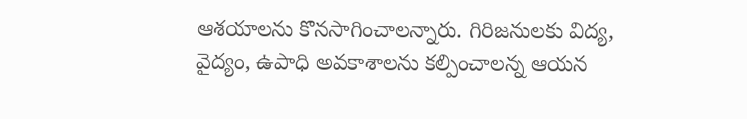ఆశయాలను కొనసాగించాలన్నారు. గిరిజనులకు విద్య, వైద్యం, ఉపాధి అవకాశాలను కల్పించాలన్న ఆయన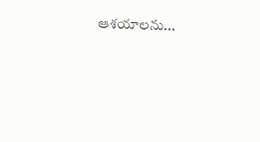ఆశయాలను...